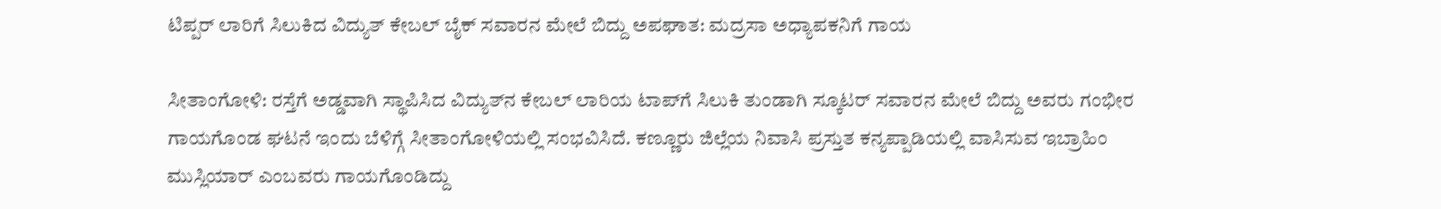ಟಿಪ್ಪರ್ ಲಾರಿಗೆ ಸಿಲುಕಿದ ವಿದ್ಯುತ್ ಕೇಬಲ್ ಬೈಕ್ ಸವಾರನ ಮೇಲೆ ಬಿದ್ದು ಅಪಘಾತ: ಮದ್ರಸಾ ಅಧ್ಯಾಪಕನಿಗೆ ಗಾಯ

ಸೀತಾಂಗೋಳಿ: ರಸ್ತೆಗೆ ಅಡ್ಡವಾಗಿ ಸ್ಥಾಪಿಸಿದ ವಿದ್ಯುತ್‌ನ ಕೇಬಲ್ ಲಾರಿಯ ಟಾಪ್‌ಗೆ ಸಿಲುಕಿ ತುಂಡಾಗಿ ಸ್ಕೂಟರ್ ಸವಾರನ ಮೇಲೆ ಬಿದ್ದು ಅವರು ಗಂಭೀರ ಗಾಯಗೊಂಡ ಘಟನೆ ಇಂದು ಬೆಳಿಗ್ಗೆ ಸೀತಾಂಗೋಳಿಯಲ್ಲಿ ಸಂಭವಿಸಿದೆ. ಕಣ್ಣೂರು ಜಿಲ್ಲೆಯ ನಿವಾಸಿ ಪ್ರಸ್ತುತ ಕನ್ಯಪ್ಪಾಡಿಯಲ್ಲಿ ವಾಸಿಸುವ ಇಬ್ರಾಹಿಂ ಮುಸ್ಲಿಯಾರ್ ಎಂಬವರು ಗಾಯಗೊಂಡಿದ್ದು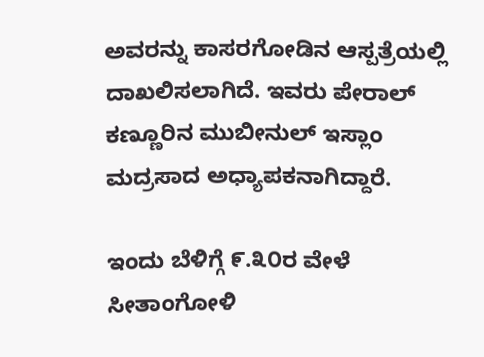ಅವರನ್ನು ಕಾಸರಗೋಡಿನ ಆಸ್ಪತ್ರೆಯಲ್ಲಿ ದಾಖಲಿಸಲಾಗಿದೆ. ಇವರು ಪೇರಾಲ್ ಕಣ್ಣೂರಿನ ಮುಬೀನುಲ್ ಇಸ್ಲಾಂ ಮದ್ರಸಾದ ಅಧ್ಯಾಪಕನಾಗಿದ್ದಾರೆ.

ಇಂದು ಬೆಳಿಗ್ಗೆ ೯.೩೦ರ ವೇಳೆ ಸೀತಾಂಗೋಳಿ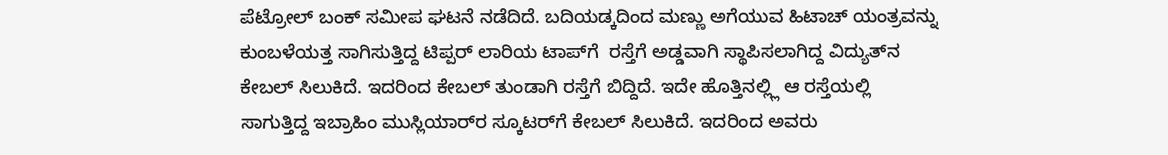ಪೆಟ್ರೋಲ್ ಬಂಕ್ ಸಮೀಪ ಘಟನೆ ನಡೆದಿದೆ. ಬದಿಯಡ್ಕದಿಂದ ಮಣ್ಣು ಅಗೆಯುವ ಹಿಟಾಚ್ ಯಂತ್ರವನ್ನು ಕುಂಬಳೆಯತ್ತ ಸಾಗಿಸುತ್ತಿದ್ದ ಟಿಪ್ಪರ್ ಲಾರಿಯ ಟಾಪ್‌ಗೆ  ರಸ್ತೆಗೆ ಅಡ್ಡವಾಗಿ ಸ್ಥಾಪಿಸಲಾಗಿದ್ದ ವಿದ್ಯುತ್‌ನ ಕೇಬಲ್ ಸಿಲುಕಿದೆ. ಇದರಿಂದ ಕೇಬಲ್ ತುಂಡಾಗಿ ರಸ್ತೆಗೆ ಬಿದ್ದಿದೆ. ಇದೇ ಹೊತ್ತಿನಲ್ಲ್ಲಿ ಆ ರಸ್ತೆಯಲ್ಲಿ ಸಾಗುತ್ತಿದ್ದ ಇಬ್ರಾಹಿಂ ಮುಸ್ಲಿಯಾರ್‌ರ ಸ್ಕೂಟರ್‌ಗೆ ಕೇಬಲ್ ಸಿಲುಕಿದೆ. ಇದರಿಂದ ಅವರು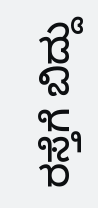ರಸ್ತೆಗೆ ಬಿದ್ದು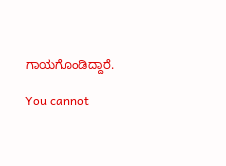ಗಾಯಗೊಂಡಿದ್ದಾರೆ.

You cannot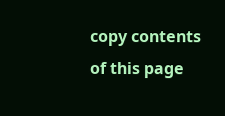copy contents of this page